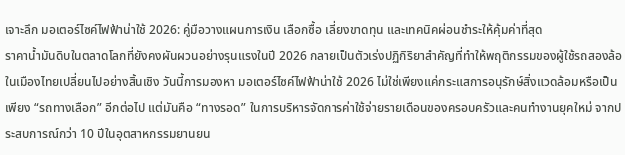เจาะลึก มอเตอร์ไซค์ไฟฟ้าน่าใช้ 2026: คู่มือวางแผนการเงิน เลือกซื้อ เลี่ยงขาดทุน และเทคนิคผ่อนชำระให้คุ้มค่าที่สุด
ราคาน้ำมันดิบในตลาดโลกที่ยังคงผันผวนอย่างรุนแรงในปี 2026 กลายเป็นตัวเร่งปฏิกิริยาสำคัญที่ทำให้พฤติกรรมของผู้ใช้รถสองล้อในเมืองไทยเปลี่ยนไปอย่างสิ้นเชิง วันนี้การมองหา มอเตอร์ไซค์ไฟฟ้าน่าใช้ 2026 ไม่ใช่เพียงแค่กระแสการอนุรักษ์สิ่งแวดล้อมหรือเป็นเพียง “รถทางเลือก” อีกต่อไป แต่มันคือ “ทางรอด” ในการบริหารจัดการค่าใช้จ่ายรายเดือนของครอบครัวและคนทำงานยุคใหม่ จากประสบการณ์กว่า 10 ปีในอุตสาหกรรมยานยน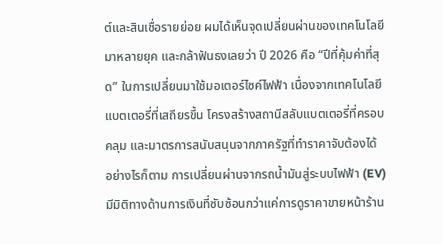ต์และสินเชื่อรายย่อย ผมได้เห็นจุดเปลี่ยนผ่านของเทคโนโลยีมาหลายยุค และกล้าฟันธงเลยว่า ปี 2026 คือ “ปีที่คุ้มค่าที่สุด” ในการเปลี่ยนมาใช้มอเตอร์ไซค์ไฟฟ้า เนื่องจากเทคโนโลยีแบตเตอรี่ที่เสถียรขึ้น โครงสร้างสถานีสลับแบตเตอรี่ที่ครอบคลุม และมาตรการสนับสนุนจากภาครัฐที่ทำราคาจับต้องได้
อย่างไรก็ตาม การเปลี่ยนผ่านจากรถน้ำมันสู่ระบบไฟฟ้า (EV) มีมิติทางด้านการเงินที่ซับซ้อนกว่าแค่การดูราคาขายหน้าร้าน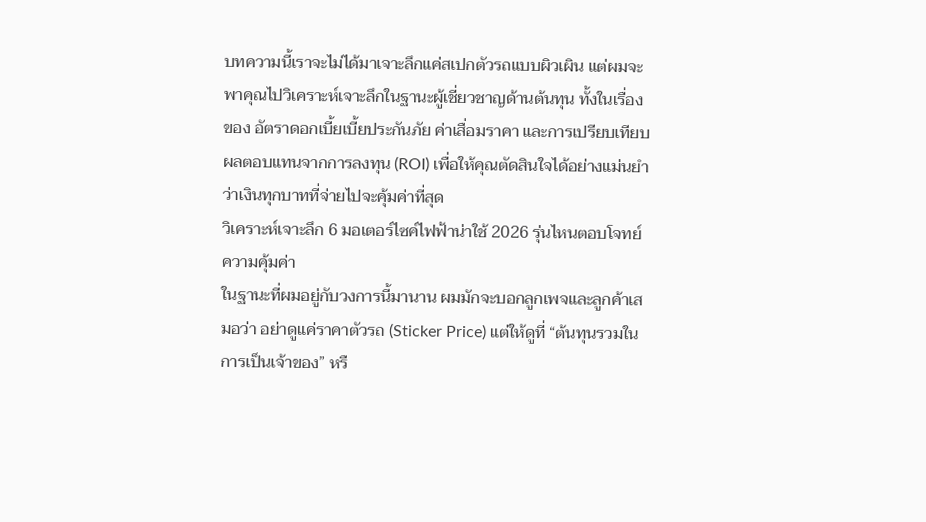บทความนี้เราจะไม่ได้มาเจาะลึกแค่สเปกตัวรถแบบผิวเผิน แต่ผมจะพาคุณไปวิเคราะห์เจาะลึกในฐานะผู้เชี่ยวชาญด้านต้นทุน ทั้งในเรื่องของ อัตราดอกเบี้ยเบี้ยประกันภัย ค่าเสื่อมราคา และการเปรียบเทียบผลตอบแทนจากการลงทุน (ROI) เพื่อให้คุณตัดสินใจได้อย่างแม่นยำว่าเงินทุกบาทที่จ่ายไปจะคุ้มค่าที่สุด
วิเคราะห์เจาะลึก 6 มอเตอร์ไซค์ไฟฟ้าน่าใช้ 2026 รุ่นไหนตอบโจทย์ความคุ้มค่า
ในฐานะที่ผมอยู่กับวงการนี้มานาน ผมมักจะบอกลูกเพจและลูกค้าเสมอว่า อย่าดูแค่ราคาตัวรถ (Sticker Price) แต่ให้ดูที่ “ต้นทุนรวมในการเป็นเจ้าของ” หรื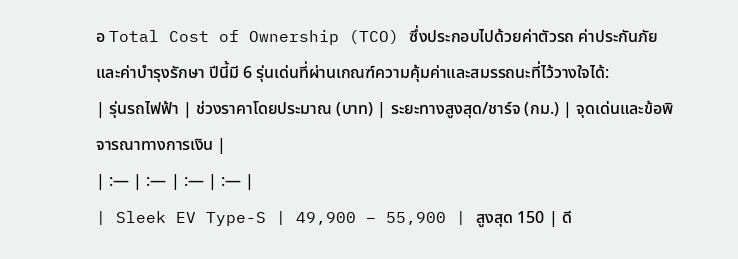อ Total Cost of Ownership (TCO) ซึ่งประกอบไปด้วยค่าตัวรถ ค่าประกันภัย และค่าบำรุงรักษา ปีนี้มี 6 รุ่นเด่นที่ผ่านเกณฑ์ความคุ้มค่าและสมรรถนะที่ไว้วางใจได้:
| รุ่นรถไฟฟ้า | ช่วงราคาโดยประมาณ (บาท) | ระยะทางสูงสุด/ชาร์จ (กม.) | จุดเด่นและข้อพิจารณาทางการเงิน |
| :— | :— | :— | :— |
| Sleek EV Type-S | 49,900 – 55,900 | สูงสุด 150 | ดี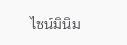ไซน์มินิม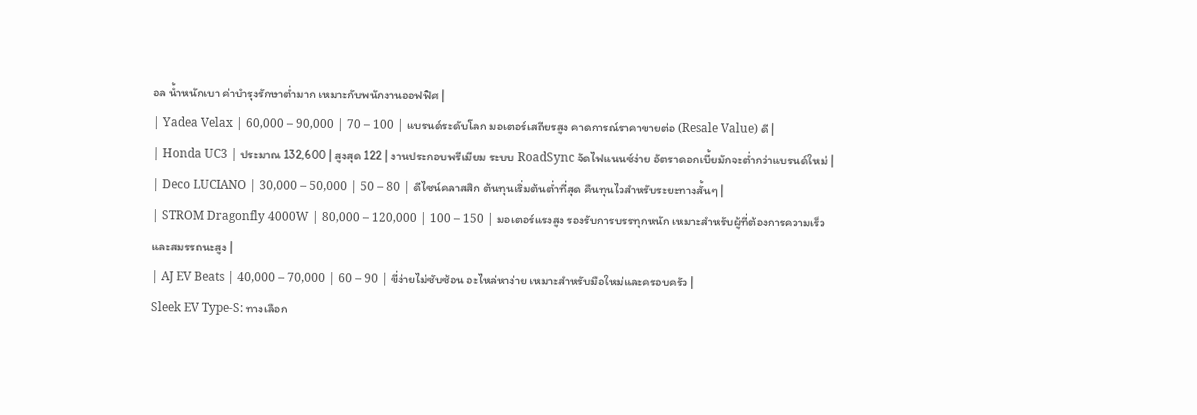อล น้ำหนักเบา ค่าบำรุงรักษาต่ำมาก เหมาะกับพนักงานออฟฟิศ |
| Yadea Velax | 60,000 – 90,000 | 70 – 100 | แบรนด์ระดับโลก มอเตอร์เสถียรสูง คาดการณ์ราคาขายต่อ (Resale Value) ดี |
| Honda UC3 | ประมาณ 132,600 | สูงสุด 122 | งานประกอบพรีเมียม ระบบ RoadSync จัดไฟแนนซ์ง่าย อัตราดอกเบี้ยมักจะต่ำกว่าแบรนด์ใหม่ |
| Deco LUCIANO | 30,000 – 50,000 | 50 – 80 | ดีไซน์คลาสสิก ต้นทุนเริ่มต้นต่ำที่สุด คืนทุนไวสำหรับระยะทางสั้นๆ |
| STROM Dragonfly 4000W | 80,000 – 120,000 | 100 – 150 | มอเตอร์แรงสูง รองรับการบรรทุกหนัก เหมาะสำหรับผู้ที่ต้องการความเร็วและสมรรถนะสูง |
| AJ EV Beats | 40,000 – 70,000 | 60 – 90 | ขี่ง่ายไม่ซับซ้อน อะไหล่หาง่าย เหมาะสำหรับมือใหม่และครอบครัว |
Sleek EV Type-S: ทางเลือก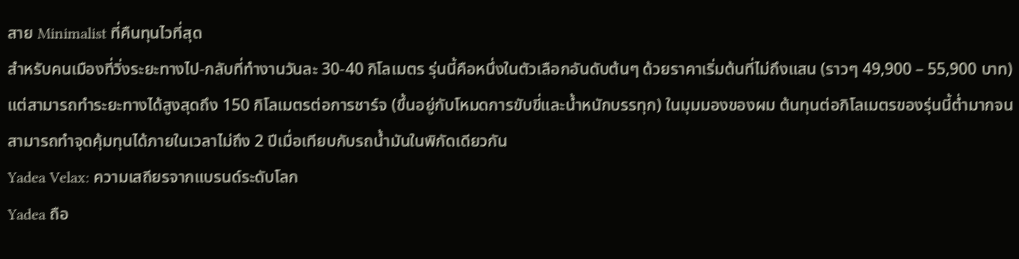สาย Minimalist ที่คืนทุนไวที่สุด
สำหรับคนเมืองที่วิ่งระยะทางไป-กลับที่ทำงานวันละ 30-40 กิโลเมตร รุ่นนี้คือหนึ่งในตัวเลือกอันดับต้นๆ ด้วยราคาเริ่มต้นที่ไม่ถึงแสน (ราวๆ 49,900 – 55,900 บาท) แต่สามารถทำระยะทางได้สูงสุดถึง 150 กิโลเมตรต่อการชาร์จ (ขึ้นอยู่กับโหมดการขับขี่และน้ำหนักบรรทุก) ในมุมมองของผม ต้นทุนต่อกิโลเมตรของรุ่นนี้ต่ำมากจนสามารถทำจุดคุ้มทุนได้ภายในเวลาไม่ถึง 2 ปีเมื่อเทียบกับรถน้ำมันในพิกัดเดียวกัน
Yadea Velax: ความเสถียรจากแบรนด์ระดับโลก
Yadea ถือ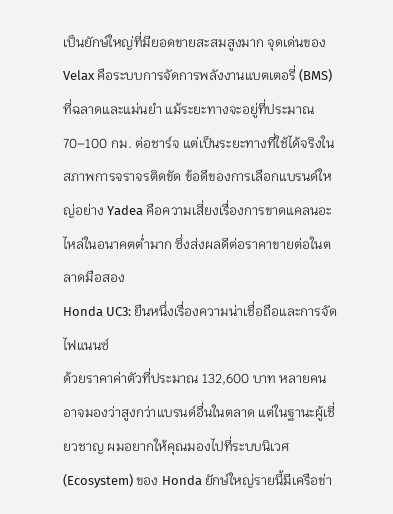เป็นยักษ์ใหญ่ที่มียอดขายสะสมสูงมาก จุดเด่นของ Velax คือระบบการจัดการพลังงานแบตเตอรี่ (BMS) ที่ฉลาดและแม่นยำ แม้ระยะทางจะอยู่ที่ประมาณ 70–100 กม. ต่อชาร์จ แต่เป็นระยะทางที่ใช้ได้จริงในสภาพการจราจรติดขัด ข้อดีของการเลือกแบรนด์ใหญ่อย่าง Yadea คือความเสี่ยงเรื่องการขาดแคลนอะไหล่ในอนาคตต่ำมาก ซึ่งส่งผลดีต่อราคาขายต่อในตลาดมือสอง
Honda UC3: ยืนหนึ่งเรื่องความน่าเชื่อถือและการจัดไฟแนนซ์
ด้วยราคาค่าตัวที่ประมาณ 132,600 บาท หลายคนอาจมองว่าสูงกว่าแบรนด์อื่นในตลาด แต่ในฐานะผู้เชี่ยวชาญ ผมอยากให้คุณมองไปที่ระบบนิเวศ (Ecosystem) ของ Honda ยักษ์ใหญ่รายนี้มีเครือข่า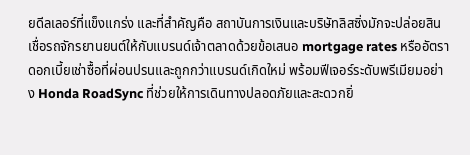ยดีลเลอร์ที่แข็งแกร่ง และที่สำคัญคือ สถาบันการเงินและบริษัทลิสซิ่งมักจะปล่อยสินเชื่อรถจักรยานยนต์ให้กับแบรนด์เจ้าตลาดด้วยข้อเสนอ mortgage rates หรืออัตราดอกเบี้ยเช่าซื้อที่ผ่อนปรนและถูกกว่าแบรนด์เกิดใหม่ พร้อมฟีเจอร์ระดับพรีเมียมอย่าง Honda RoadSync ที่ช่วยให้การเดินทางปลอดภัยและสะดวกยิ่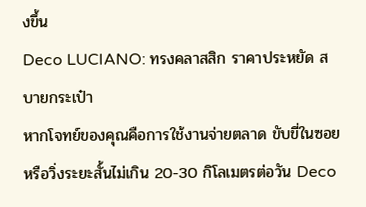งขึ้น
Deco LUCIANO: ทรงคลาสสิก ราคาประหยัด สบายกระเป๋า
หากโจทย์ของคุณคือการใช้งานจ่ายตลาด ขับขี่ในซอย หรือวิ่งระยะสั้นไม่เกิน 20-30 กิโลเมตรต่อวัน Deco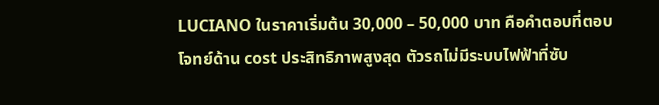LUCIANO ในราคาเริ่มต้น 30,000 – 50,000 บาท คือคำตอบที่ตอบโจทย์ด้าน cost ประสิทธิภาพสูงสุด ตัวรถไม่มีระบบไฟฟ้าที่ซับ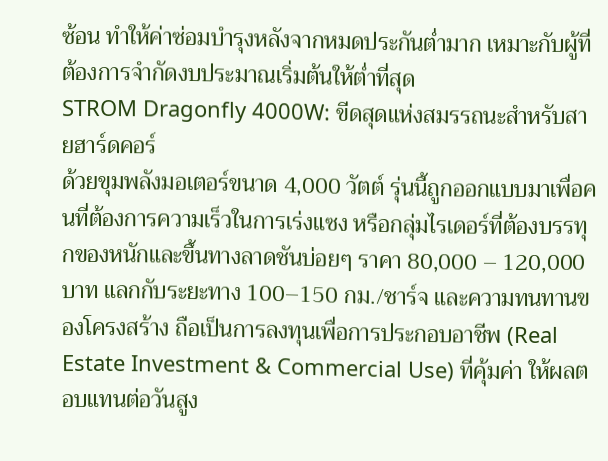ซ้อน ทำให้ค่าซ่อมบำรุงหลังจากหมดประกันต่ำมาก เหมาะกับผู้ที่ต้องการจำกัดงบประมาณเริ่มต้นให้ต่ำที่สุด
STROM Dragonfly 4000W: ขีดสุดแห่งสมรรถนะสำหรับสายฮาร์ดคอร์
ด้วยขุมพลังมอเตอร์ขนาด 4,000 วัตต์ รุ่นนี้ถูกออกแบบมาเพื่อคนที่ต้องการความเร็วในการเร่งแซง หรือกลุ่มไรเดอร์ที่ต้องบรรทุกของหนักและขึ้นทางลาดชันบ่อยๆ ราคา 80,000 – 120,000 บาท แลกกับระยะทาง 100–150 กม./ชาร์จ และความทนทานของโครงสร้าง ถือเป็นการลงทุนเพื่อการประกอบอาชีพ (Real Estate Investment & Commercial Use) ที่คุ้มค่า ให้ผลตอบแทนต่อวันสูง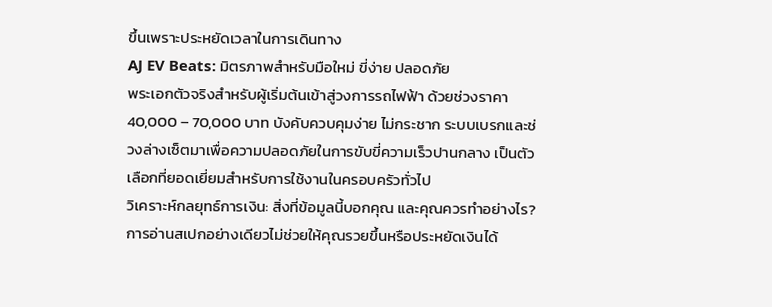ขึ้นเพราะประหยัดเวลาในการเดินทาง
AJ EV Beats: มิตรภาพสำหรับมือใหม่ ขี่ง่าย ปลอดภัย
พระเอกตัวจริงสำหรับผู้เริ่มต้นเข้าสู่วงการรถไฟฟ้า ด้วยช่วงราคา 40,000 – 70,000 บาท บังคับควบคุมง่าย ไม่กระชาก ระบบเบรกและช่วงล่างเซ็ตมาเพื่อความปลอดภัยในการขับขี่ความเร็วปานกลาง เป็นตัวเลือกที่ยอดเยี่ยมสำหรับการใช้งานในครอบครัวทั่วไป
วิเคราะห์กลยุทธ์การเงิน: สิ่งที่ข้อมูลนี้บอกคุณ และคุณควรทำอย่างไร?
การอ่านสเปกอย่างเดียวไม่ช่วยให้คุณรวยขึ้นหรือประหยัดเงินได้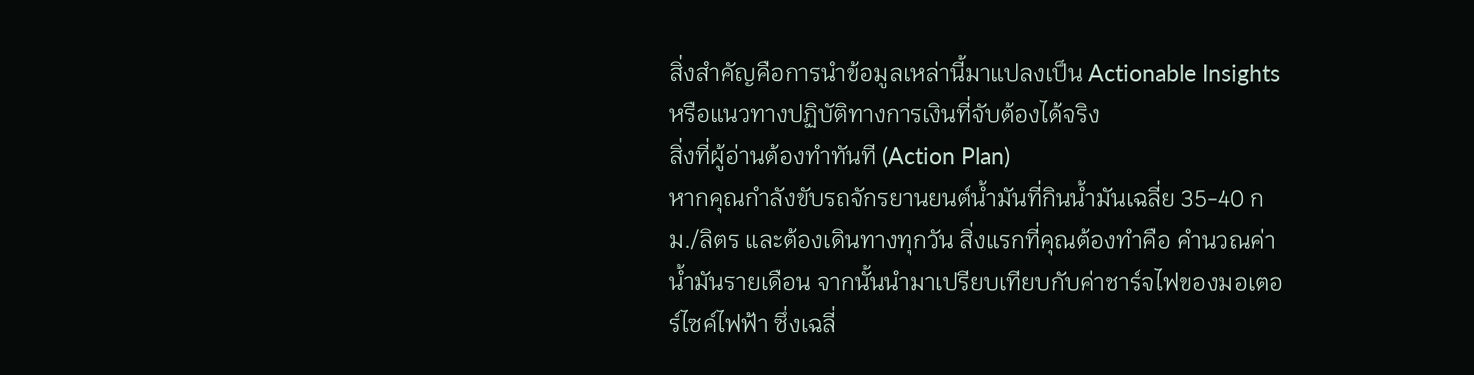สิ่งสำคัญคือการนำข้อมูลเหล่านี้มาแปลงเป็น Actionable Insights หรือแนวทางปฏิบัติทางการเงินที่จับต้องได้จริง
สิ่งที่ผู้อ่านต้องทำทันที (Action Plan)
หากคุณกำลังขับรถจักรยานยนต์น้ำมันที่กินน้ำมันเฉลี่ย 35-40 กม./ลิตร และต้องเดินทางทุกวัน สิ่งแรกที่คุณต้องทำคือ คำนวณค่าน้ำมันรายเดือน จากนั้นนำมาเปรียบเทียบกับค่าชาร์จไฟของมอเตอร์ไซค์ไฟฟ้า ซึ่งเฉลี่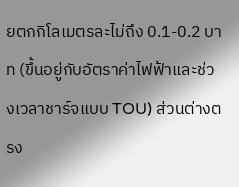ยตกกิโลเมตรละไม่ถึง 0.1-0.2 บาท (ขึ้นอยู่กับอัตราค่าไฟฟ้าและช่วงเวลาชาร์จแบบ TOU) ส่วนต่างตรง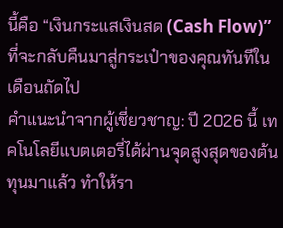นี้คือ “เงินกระแสเงินสด (Cash Flow)” ที่จะกลับคืนมาสู่กระเป๋าของคุณทันทีในเดือนถัดไป
คำแนะนำจากผู้เชี่ยวชาญ: ปี 2026 นี้ เทคโนโลยีแบตเตอรี่ได้ผ่านจุดสูงสุดของต้นทุนมาแล้ว ทำให้รา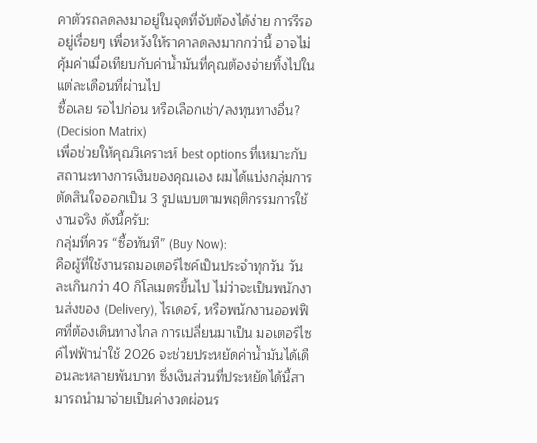คาตัวรถลดลงมาอยู่ในจุดที่จับต้องได้ง่าย การรีรออยู่เรื่อยๆ เพื่อหวังให้ราคาลดลงมากกว่านี้ อาจไม่คุ้มค่าเมื่อเทียบกับค่าน้ำมันที่คุณต้องจ่ายทิ้งไปในแต่ละเดือนที่ผ่านไป
ซื้อเลย รอไปก่อน หรือเลือกเช่า/ลงทุนทางอื่น? (Decision Matrix)
เพื่อช่วยให้คุณวิเคราะห์ best options ที่เหมาะกับสถานะทางการเงินของคุณเอง ผมได้แบ่งกลุ่มการตัดสินใจออกเป็น 3 รูปแบบตามพฤติกรรมการใช้งานจริง ดังนี้ครับ:
กลุ่มที่ควร “ซื้อทันที” (Buy Now):
คือผู้ที่ใช้งานรถมอเตอร์ไซค์เป็นประจำทุกวัน วันละเกินกว่า 40 กิโลเมตรขึ้นไป ไม่ว่าจะเป็นพนักงานส่งของ (Delivery), ไรเดอร์, หรือพนักงานออฟฟิศที่ต้องเดินทางไกล การเปลี่ยนมาเป็น มอเตอร์ไซค์ไฟฟ้าน่าใช้ 2026 จะช่วยประหยัดค่าน้ำมันได้เดือนละหลายพันบาท ซึ่งเงินส่วนที่ประหยัดได้นี้สามารถนำมาจ่ายเป็นค่างวดผ่อนร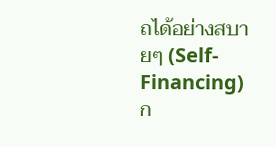ถได้อย่างสบายๆ (Self-Financing)
ก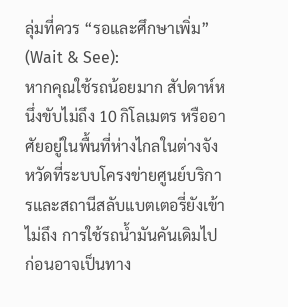ลุ่มที่ควร “รอและศึกษาเพิ่ม” (Wait & See):
หากคุณใช้รถน้อยมาก สัปดาห์หนึ่งขับไม่ถึง 10 กิโลเมตร หรืออาศัยอยู่ในพื้นที่ห่างไกลในต่างจังหวัดที่ระบบโครงข่ายศูนย์บริการและสถานีสลับแบตเตอรี่ยังเข้าไม่ถึง การใช้รถน้ำมันคันเดิมไปก่อนอาจเป็นทาง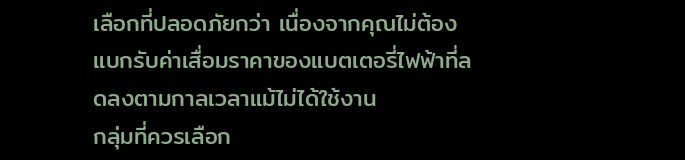เลือกที่ปลอดภัยกว่า เนื่องจากคุณไม่ต้องแบกรับค่าเสื่อมราคาของแบตเตอรี่ไฟฟ้าที่ลดลงตามกาลเวลาแม้ไม่ได้ใช้งาน
กลุ่มที่ควรเลือก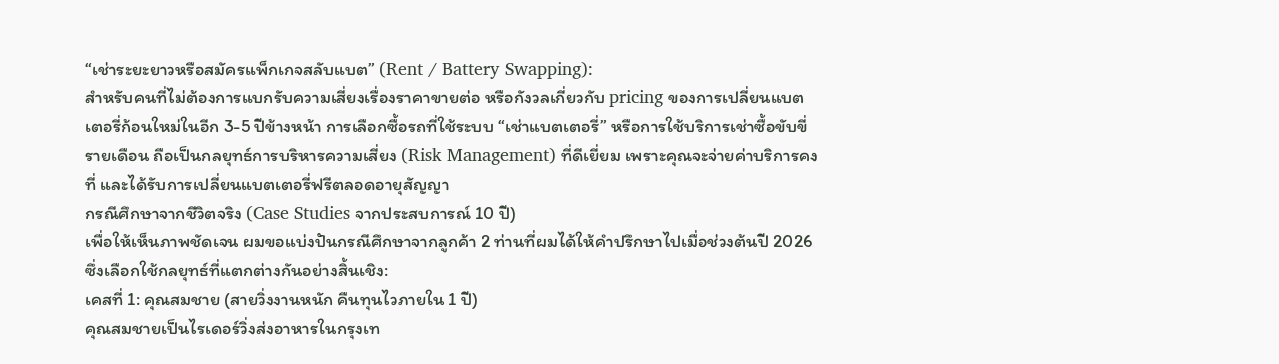“เช่าระยะยาวหรือสมัครแพ็กเกจสลับแบต” (Rent / Battery Swapping):
สำหรับคนที่ไม่ต้องการแบกรับความเสี่ยงเรื่องราคาขายต่อ หรือกังวลเกี่ยวกับ pricing ของการเปลี่ยนแบตเตอรี่ก้อนใหม่ในอีก 3-5 ปีข้างหน้า การเลือกซื้อรถที่ใช้ระบบ “เช่าแบตเตอรี่” หรือการใช้บริการเช่าซื้อขับขี่รายเดือน ถือเป็นกลยุทธ์การบริหารความเสี่ยง (Risk Management) ที่ดีเยี่ยม เพราะคุณจะจ่ายค่าบริการคงที่ และได้รับการเปลี่ยนแบตเตอรี่ฟรีตลอดอายุสัญญา
กรณีศึกษาจากชีวิตจริง (Case Studies จากประสบการณ์ 10 ปี)
เพื่อให้เห็นภาพชัดเจน ผมขอแบ่งปันกรณีศึกษาจากลูกค้า 2 ท่านที่ผมได้ให้คำปรึกษาไปเมื่อช่วงต้นปี 2026 ซึ่งเลือกใช้กลยุทธ์ที่แตกต่างกันอย่างสิ้นเชิง:
เคสที่ 1: คุณสมชาย (สายวิ่งงานหนัก คืนทุนไวภายใน 1 ปี)
คุณสมชายเป็นไรเดอร์วิ่งส่งอาหารในกรุงเท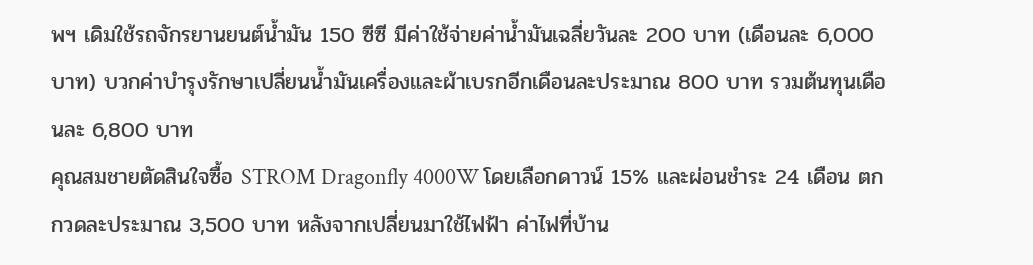พฯ เดิมใช้รถจักรยานยนต์น้ำมัน 150 ซีซี มีค่าใช้จ่ายค่าน้ำมันเฉลี่ยวันละ 200 บาท (เดือนละ 6,000 บาท) บวกค่าบำรุงรักษาเปลี่ยนน้ำมันเครื่องและผ้าเบรกอีกเดือนละประมาณ 800 บาท รวมต้นทุนเดือนละ 6,800 บาท
คุณสมชายตัดสินใจซื้อ STROM Dragonfly 4000W โดยเลือกดาวน์ 15% และผ่อนชำระ 24 เดือน ตกกวดละประมาณ 3,500 บาท หลังจากเปลี่ยนมาใช้ไฟฟ้า ค่าไฟที่บ้าน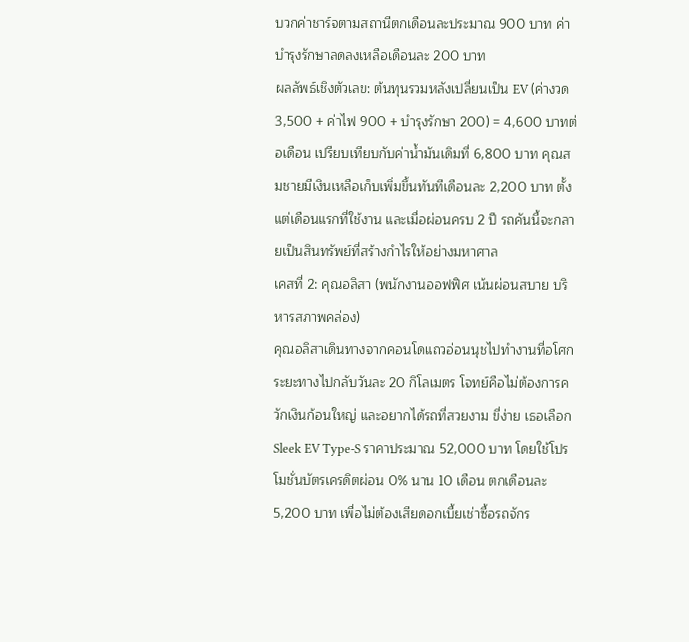บวกค่าชาร์จตามสถานีตกเดือนละประมาณ 900 บาท ค่าบำรุงรักษาลดลงเหลือเดือนละ 200 บาท
ผลลัพธ์เชิงตัวเลข: ต้นทุนรวมหลังเปลี่ยนเป็น EV (ค่างวด 3,500 + ค่าไฟ 900 + บำรุงรักษา 200) = 4,600 บาทต่อเดือน เปรียบเทียบกับค่าน้ำมันเดิมที่ 6,800 บาท คุณสมชายมีเงินเหลือเก็บเพิ่มขึ้นทันทีเดือนละ 2,200 บาท ตั้งแต่เดือนแรกที่ใช้งาน และเมื่อผ่อนครบ 2 ปี รถคันนี้จะกลายเป็นสินทรัพย์ที่สร้างกำไรให้อย่างมหาศาล
เคสที่ 2: คุณอลิสา (พนักงานออฟฟิศ เน้นผ่อนสบาย บริหารสภาพคล่อง)
คุณอลิสาเดินทางจากคอนโดแถวอ่อนนุชไปทำงานที่อโศก ระยะทางไปกลับวันละ 20 กิโลเมตร โจทย์คือไม่ต้องการควักเงินก้อนใหญ่ และอยากได้รถที่สวยงาม ขี่ง่าย เธอเลือก Sleek EV Type-S ราคาประมาณ 52,000 บาท โดยใช้โปรโมชั่นบัตรเครดิตผ่อน 0% นาน 10 เดือน ตกเดือนละ 5,200 บาท เพื่อไม่ต้องเสียดอกเบี้ยเช่าซื้อรถจักร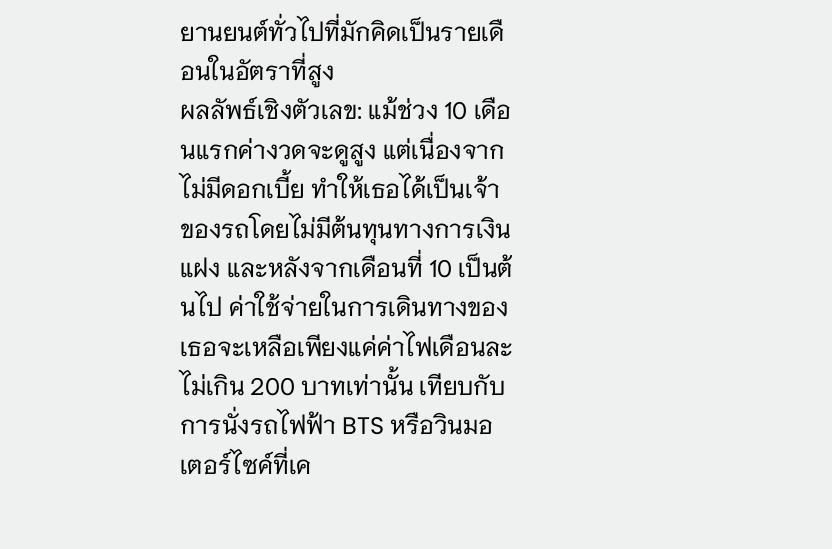ยานยนต์ทั่วไปที่มักคิดเป็นรายเดือนในอัตราที่สูง
ผลลัพธ์เชิงตัวเลข: แม้ช่วง 10 เดือนแรกค่างวดจะดูสูง แต่เนื่องจากไม่มีดอกเบี้ย ทำให้เธอได้เป็นเจ้าของรถโดยไม่มีต้นทุนทางการเงินแฝง และหลังจากเดือนที่ 10 เป็นต้นไป ค่าใช้จ่ายในการเดินทางของเธอจะเหลือเพียงแค่ค่าไฟเดือนละไม่เกิน 200 บาทเท่านั้น เทียบกับการนั่งรถไฟฟ้า BTS หรือวินมอเตอร์ไซค์ที่เค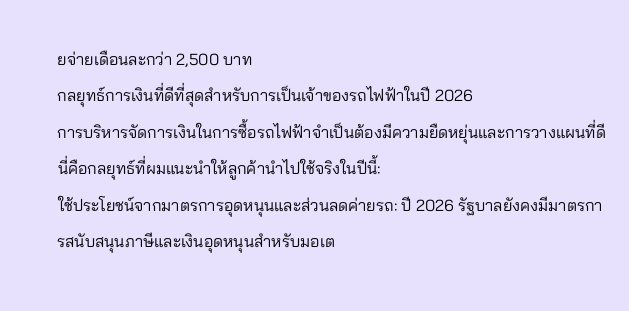ยจ่ายเดือนละกว่า 2,500 บาท
กลยุทธ์การเงินที่ดีที่สุดสำหรับการเป็นเจ้าของรถไฟฟ้าในปี 2026
การบริหารจัดการเงินในการซื้อรถไฟฟ้าจำเป็นต้องมีความยืดหยุ่นและการวางแผนที่ดี นี่คือกลยุทธ์ที่ผมแนะนำให้ลูกค้านำไปใช้จริงในปีนี้:
ใช้ประโยชน์จากมาตรการอุดหนุนและส่วนลดค่ายรถ: ปี 2026 รัฐบาลยังคงมีมาตรการสนับสนุนภาษีและเงินอุดหนุนสำหรับมอเต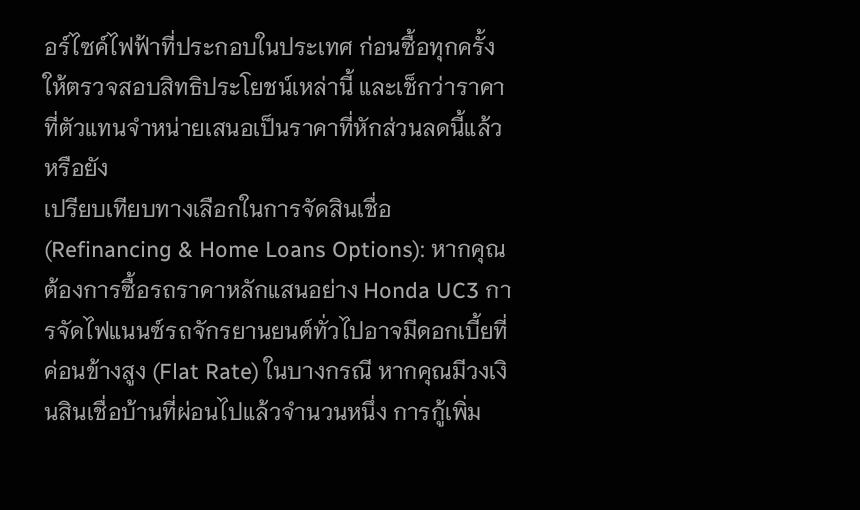อร์ไซค์ไฟฟ้าที่ประกอบในประเทศ ก่อนซื้อทุกครั้งให้ตรวจสอบสิทธิประโยชน์เหล่านี้ และเช็กว่าราคาที่ตัวแทนจำหน่ายเสนอเป็นราคาที่หักส่วนลดนี้แล้วหรือยัง
เปรียบเทียบทางเลือกในการจัดสินเชื่อ (Refinancing & Home Loans Options): หากคุณต้องการซื้อรถราคาหลักแสนอย่าง Honda UC3 การจัดไฟแนนซ์รถจักรยานยนต์ทั่วไปอาจมีดอกเบี้ยที่ค่อนข้างสูง (Flat Rate) ในบางกรณี หากคุณมีวงเงินสินเชื่อบ้านที่ผ่อนไปแล้วจำนวนหนึ่ง การกู้เพิ่ม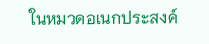ในหมวดอเนกประสงค์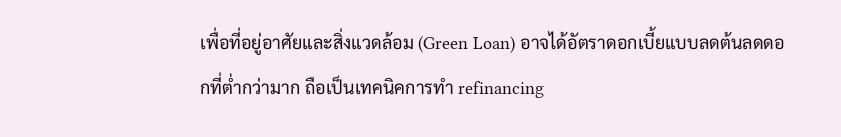เพื่อที่อยู่อาศัยและสิ่งแวดล้อม (Green Loan) อาจได้อัตราดอกเบี้ยแบบลดต้นลดดอกที่ต่ำกว่ามาก ถือเป็นเทคนิคการทำ refinancing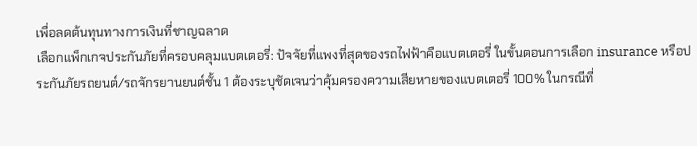เพื่อลดต้นทุนทางการเงินที่ชาญฉลาด
เลือกแพ็กเกจประกันภัยที่ครอบคลุมแบตเตอรี่: ปัจจัยที่แพงที่สุดของรถไฟฟ้าคือแบตเตอรี่ ในขั้นตอนการเลือก insurance หรือประกันภัยรถยนต์/รถจักรยานยนต์ชั้น 1 ต้องระบุชัดเจนว่าคุ้มครองความเสียหายของแบตเตอรี่ 100% ในกรณีที่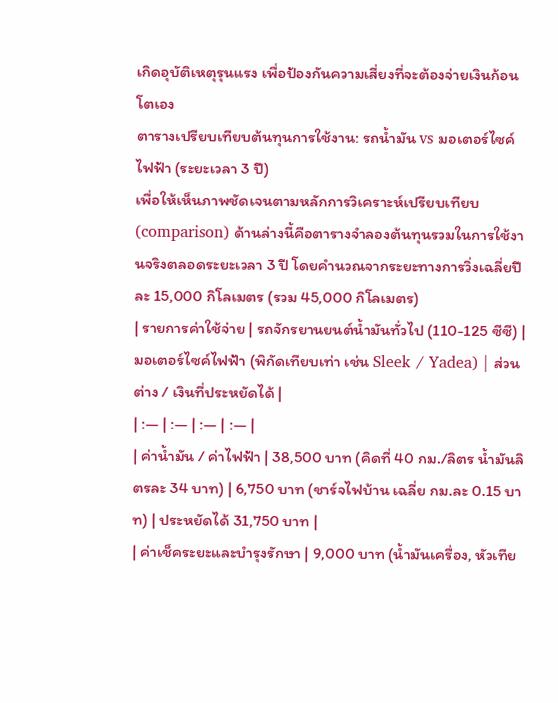เกิดอุบัติเหตุรุนแรง เพื่อป้องกันความเสี่ยงที่จะต้องจ่ายเงินก้อนโตเอง
ตารางเปรียบเทียบต้นทุนการใช้งาน: รถน้ำมัน vs มอเตอร์ไซค์ไฟฟ้า (ระยะเวลา 3 ปี)
เพื่อให้เห็นภาพชัดเจนตามหลักการวิเคราะห์เปรียบเทียบ (comparison) ด้านล่างนี้คือตารางจำลองต้นทุนรวมในการใช้งานจริงตลอดระยะเวลา 3 ปี โดยคำนวณจากระยะทางการวิ่งเฉลี่ยปีละ 15,000 กิโลเมตร (รวม 45,000 กิโลเมตร)
| รายการค่าใช้จ่าย | รถจักรยานยนต์น้ำมันทั่วไป (110-125 ซีซี) | มอเตอร์ไซค์ไฟฟ้า (พิกัดเทียบเท่า เช่น Sleek / Yadea) | ส่วนต่าง / เงินที่ประหยัดได้ |
| :— | :— | :— | :— |
| ค่าน้ำมัน / ค่าไฟฟ้า | 38,500 บาท (คิดที่ 40 กม./ลิตร น้ำมันลิตรละ 34 บาท) | 6,750 บาท (ชาร์จไฟบ้าน เฉลี่ย กม.ละ 0.15 บาท) | ประหยัดได้ 31,750 บาท |
| ค่าเช็คระยะและบำรุงรักษา | 9,000 บาท (น้ำมันเครื่อง, หัวเทีย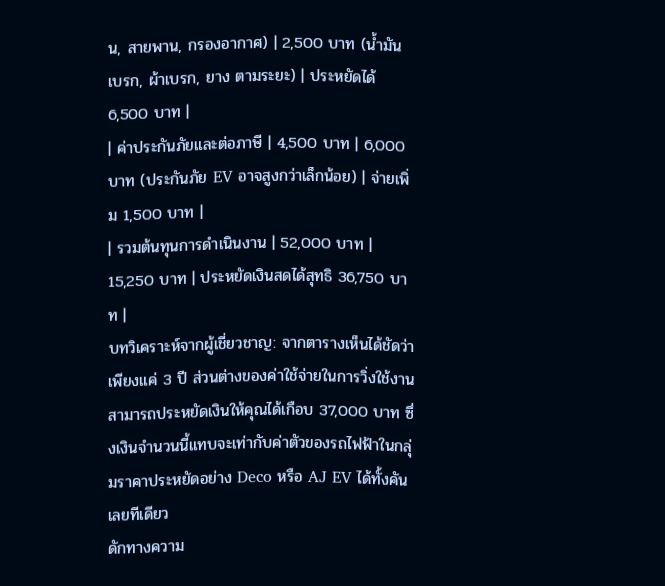น, สายพาน, กรองอากาศ) | 2,500 บาท (น้ำมันเบรก, ผ้าเบรก, ยาง ตามระยะ) | ประหยัดได้ 6,500 บาท |
| ค่าประกันภัยและต่อภาษี | 4,500 บาท | 6,000 บาท (ประกันภัย EV อาจสูงกว่าเล็กน้อย) | จ่ายเพิ่ม 1,500 บาท |
| รวมต้นทุนการดำเนินงาน | 52,000 บาท | 15,250 บาท | ประหยัดเงินสดได้สุทธิ 36,750 บาท |
บทวิเคราะห์จากผู้เชี่ยวชาญ: จากตารางเห็นได้ชัดว่า เพียงแค่ 3 ปี ส่วนต่างของค่าใช้จ่ายในการวิ่งใช้งานสามารถประหยัดเงินให้คุณได้เกือบ 37,000 บาท ซึ่งเงินจำนวนนี้แทบจะเท่ากับค่าตัวของรถไฟฟ้าในกลุ่มราคาประหยัดอย่าง Deco หรือ AJ EV ได้ทั้งคันเลยทีเดียว
ดักทางความ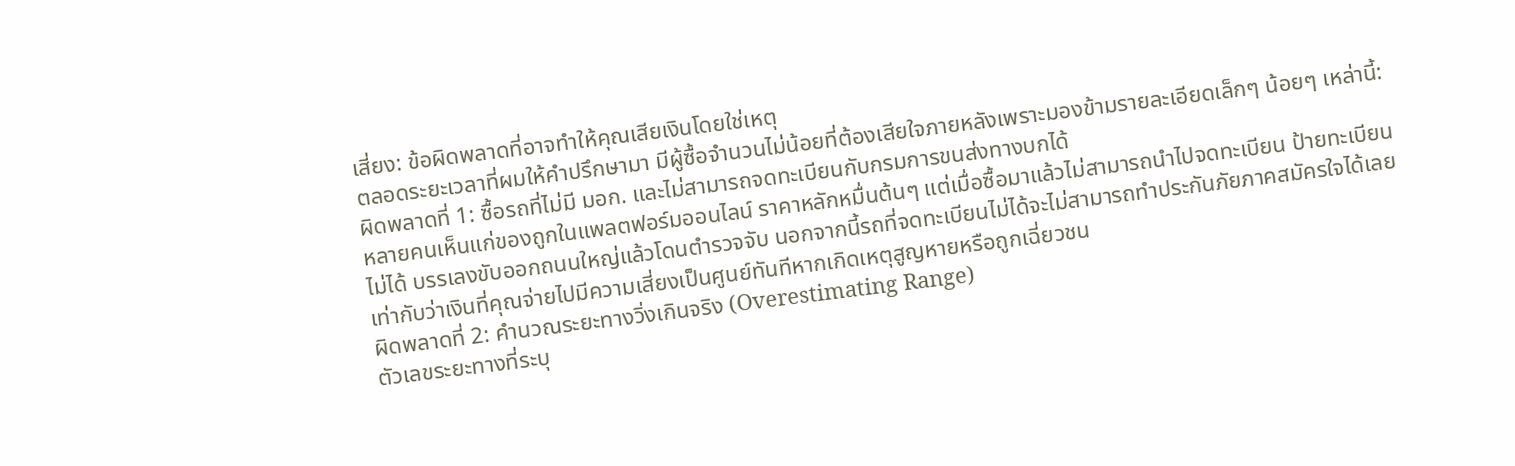เสี่ยง: ข้อผิดพลาดที่อาจทำให้คุณเสียเงินโดยใช่เหตุ
ตลอดระยะเวลาที่ผมให้คำปรึกษามา มีผู้ซื้อจำนวนไม่น้อยที่ต้องเสียใจภายหลังเพราะมองข้ามรายละเอียดเล็กๆ น้อยๆ เหล่านี้:
ผิดพลาดที่ 1: ซื้อรถที่ไม่มี มอก. และไม่สามารถจดทะเบียนกับกรมการขนส่งทางบกได้
หลายคนเห็นแก่ของถูกในแพลตฟอร์มออนไลน์ ราคาหลักหมื่นต้นๆ แต่เมื่อซื้อมาแล้วไม่สามารถนำไปจดทะเบียน ป้ายทะเบียนไม่ได้ บรรเลงขับออกถนนใหญ่แล้วโดนตำรวจจับ นอกจากนี้รถที่จดทะเบียนไม่ได้จะไม่สามารถทำประกันภัยภาคสมัครใจได้เลย เท่ากับว่าเงินที่คุณจ่ายไปมีความเสี่ยงเป็นศูนย์ทันทีหากเกิดเหตุสูญหายหรือถูกเฉี่ยวชน
ผิดพลาดที่ 2: คำนวณระยะทางวิ่งเกินจริง (Overestimating Range)
ตัวเลขระยะทางที่ระบุ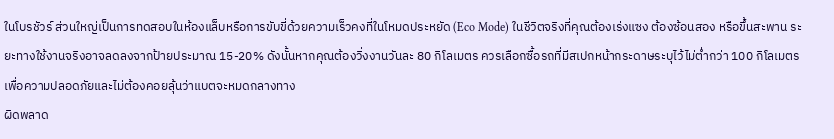ในโบรชัวร์ ส่วนใหญ่เป็นการทดสอบในห้องแล็บหรือการขับขี่ด้วยความเร็วคงที่ในโหมดประหยัด (Eco Mode) ในชีวิตจริงที่คุณต้องเร่งแซง ต้องซ้อนสอง หรือขึ้นสะพาน ระยะทางใช้งานจริงอาจลดลงจากป้ายประมาณ 15-20% ดังนั้นหากคุณต้องวิ่งงานวันละ 80 กิโลเมตร ควรเลือกซื้อรถที่มีสเปกหน้ากระดาษระบุไว้ไม่ต่ำกว่า 100 กิโลเมตร เพื่อความปลอดภัยและไม่ต้องคอยลุ้นว่าแบตจะหมดกลางทาง
ผิดพลาด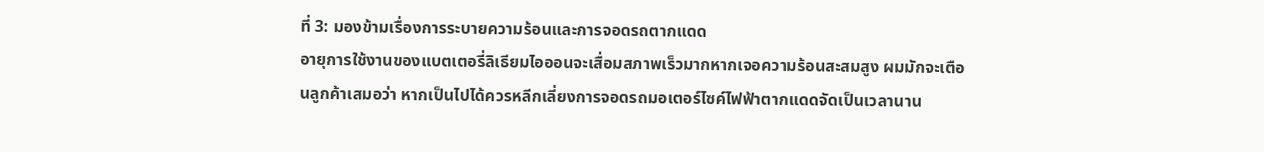ที่ 3: มองข้ามเรื่องการระบายความร้อนและการจอดรถตากแดด
อายุการใช้งานของแบตเตอรี่ลิเธียมไอออนจะเสื่อมสภาพเร็วมากหากเจอความร้อนสะสมสูง ผมมักจะเตือนลูกค้าเสมอว่า หากเป็นไปได้ควรหลีกเลี่ยงการจอดรถมอเตอร์ไซค์ไฟฟ้าตากแดดจัดเป็นเวลานาน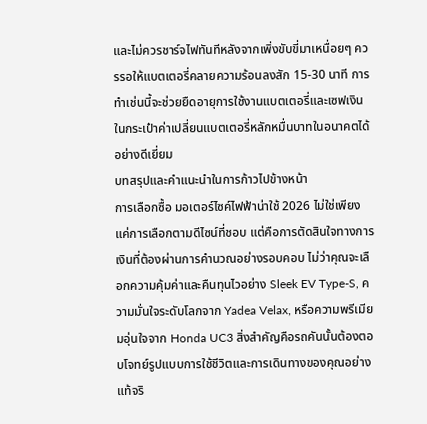และไม่ควรชาร์จไฟทันทีหลังจากเพิ่งขับขี่มาเหนื่อยๆ ควรรอให้แบตเตอรี่คลายความร้อนลงสัก 15-30 นาที การทำเช่นนี้จะช่วยยืดอายุการใช้งานแบตเตอรี่และเซฟเงินในกระเป๋าค่าเปลี่ยนแบตเตอรี่หลักหมื่นบาทในอนาคตได้อย่างดีเยี่ยม
บทสรุปและคำแนะนำในการก้าวไปข้างหน้า
การเลือกซื้อ มอเตอร์ไซค์ไฟฟ้าน่าใช้ 2026 ไม่ใช่เพียงแค่การเลือกตามดีไซน์ที่ชอบ แต่คือการตัดสินใจทางการเงินที่ต้องผ่านการคำนวณอย่างรอบคอบ ไม่ว่าคุณจะเลือกความคุ้มค่าและคืนทุนไวอย่าง Sleek EV Type-S, ความมั่นใจระดับโลกจาก Yadea Velax, หรือความพรีเมียมอุ่นใจจาก Honda UC3 สิ่งสำคัญคือรถคันนั้นต้องตอบโจทย์รูปแบบการใช้ชีวิตและการเดินทางของคุณอย่างแท้จริ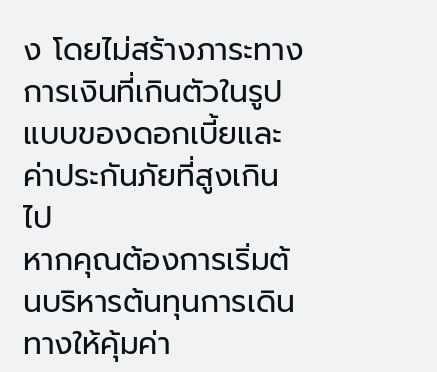ง โดยไม่สร้างภาระทางการเงินที่เกินตัวในรูปแบบของดอกเบี้ยและค่าประกันภัยที่สูงเกินไป
หากคุณต้องการเริ่มต้นบริหารต้นทุนการเดินทางให้คุ้มค่า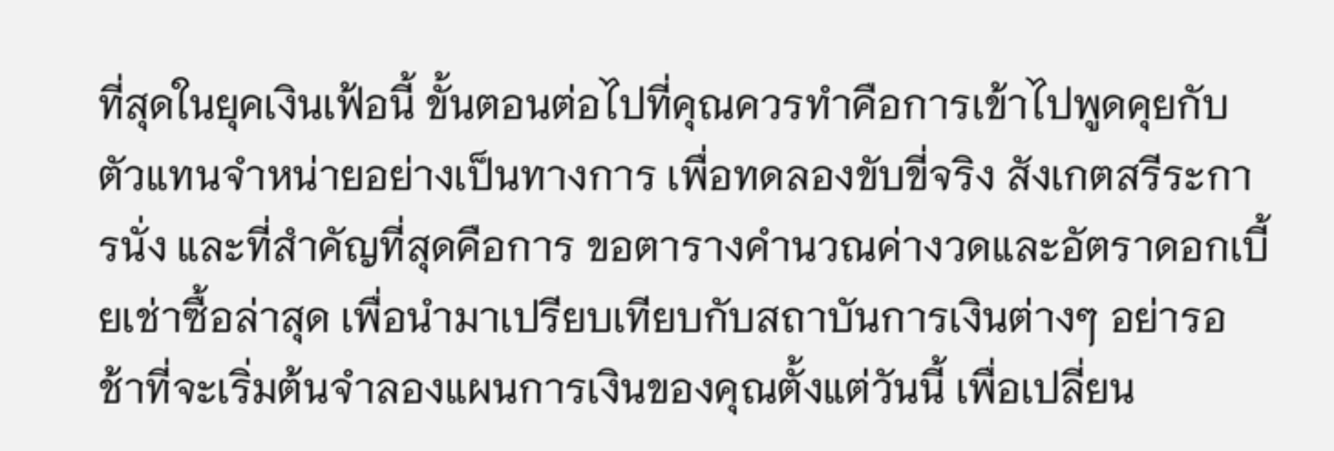ที่สุดในยุคเงินเฟ้อนี้ ขั้นตอนต่อไปที่คุณควรทำคือการเข้าไปพูดคุยกับตัวแทนจำหน่ายอย่างเป็นทางการ เพื่อทดลองขับขี่จริง สังเกตสรีระการนั่ง และที่สำคัญที่สุดคือการ ขอตารางคำนวณค่างวดและอัตราดอกเบี้ยเช่าซื้อล่าสุด เพื่อนำมาเปรียบเทียบกับสถาบันการเงินต่างๆ อย่ารอช้าที่จะเริ่มต้นจำลองแผนการเงินของคุณตั้งแต่วันนี้ เพื่อเปลี่ยน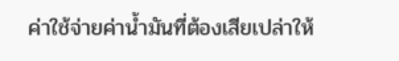ค่าใช้จ่ายค่าน้ำมันที่ต้องเสียเปล่าให้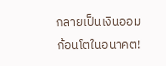กลายเป็นเงินออมก้อนโตในอนาคต!